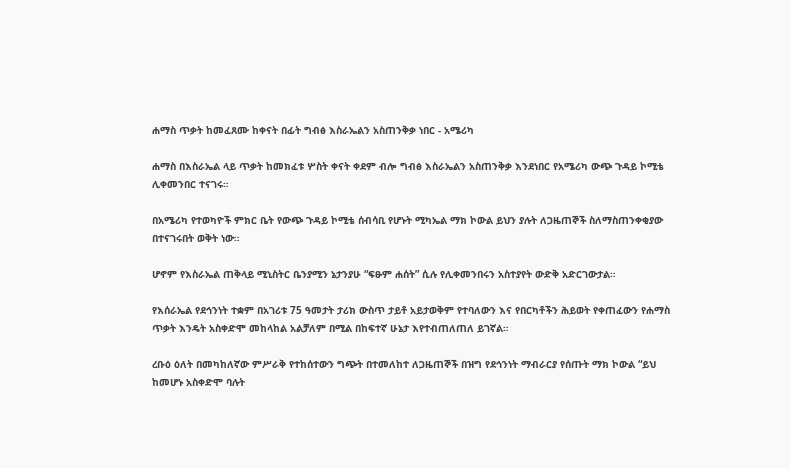ሐማስ ጥቃት ከመፈጸሙ ከቀናት በፊት ግብፅ እስራኤልን አስጠንቅቃ ነበር - አሜሪካ

ሐማስ በእስራኤል ላይ ጥቃት ከመክፈቱ ሦስት ቀናት ቀደም ብሎ ግብፅ እስራኤልን አስጠንቅቃ እንደነበር የአሜሪካ ውጭ ጉዳይ ኮሚቴ ሊቀመንበር ተናገሩ።

በአሜሪካ የተወካዮች ምክር ቤት የውጭ ጉዳይ ኮሚቴ ሰብሳቢ የሆኑት ሚካኤል ማክ ኮውል ይህን ያሉት ለጋዜጠኞች ስለማስጠንቀቂያው በተናገሩበት ወቅት ነው።

ሆኖም የእስራኤል ጠቅላይ ሚኒስትር ቤንያሚን ኔታንያሁ “ፍፁም ሐሰት” ሲሉ የሊቀመንበሩን አስተያየት ውድቅ አድርገውታል።

የእሰራኤል የደኅንነት ተቋም በአገሪቱ 75 ዓመታት ታሪክ ውስጥ ታይቶ አይታወቅም የተባለውን እና የበርካቶችን ሕይወት የቀጠፈውን የሐማስ ጥቃት እንዴት አስቀድሞ መከላከል አልቻለም በሚል በከፍተኛ ሁኔታ እየተብጠለጠለ ይገኛል።

ረቡዕ ዕለት በመካከለኛው ምሥራቅ የተከሰተውን ግጭት በተመለከተ ለጋዜጠኞች በዝግ የደኅንነት ማብራርያ የሰጡት ማክ ኮውል “ይህ ከመሆኑ አስቀድሞ ባሉት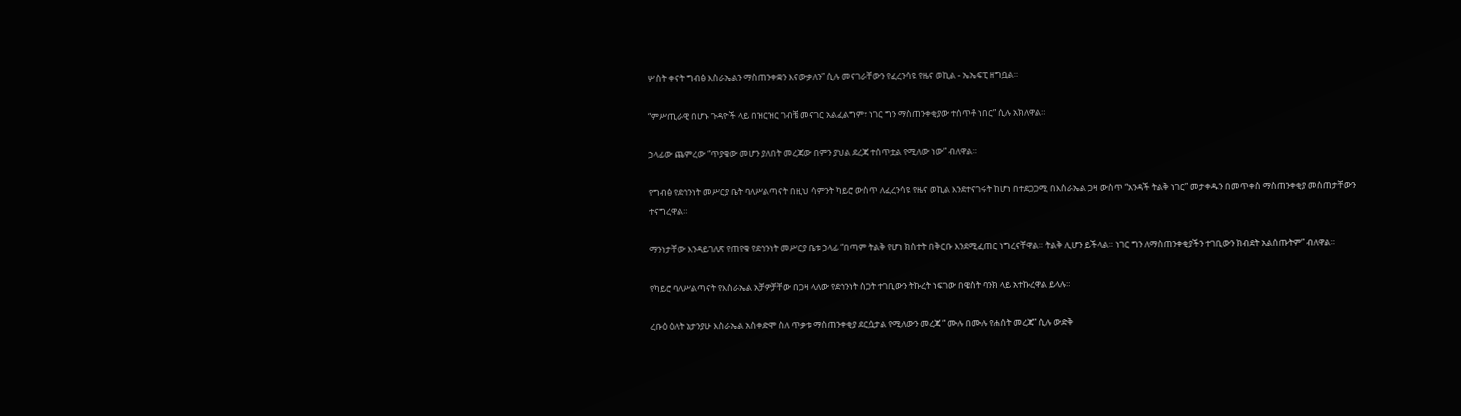ሦስት ቀናት ግብፅ እስራኤልን ማስጠንቀቋን እናውቃለን” ሲሉ መናገራቸውን የፈረንሳዩ የዜና ወኪል - ኤኤፍፒ ዘግቧል።

“ምሥጢራዊ በሆኑ ጉዳዮች ላይ በዝርዝር ገብቼ መናገር አልፈልግም፣ ነገር ግን ማስጠንቀቂያው ተሰጥቶ ነበር” ሲሉ አክለዋል።

ኃላፊው ጨምረው “ጥያቄው መሆን ያለበት መረጃው በምን ያህል ደረጃ ተሰጥቷል የሚለው ነው” ብለዋል።

የግብፅ የደኅንነት መሥርያ ቤት ባለሥልጣናት በዚህ ሳምንት ካይሮ ውስጥ ለፈረንሳዩ የዜና ወኪል እንደተናገሩት ከሆነ በተደጋጋሚ በእስራኤል ጋዛ ውስጥ “አንዳች ትልቅ ነገር” መታቀዱን በመጥቀስ ማስጠንቀቂያ መስጠታቸውን ተናግረዋል።

ማንነታቸው እንዳይገለጽ የጠየቁ የደኅንነት መሥርያ ቤቱ ኃላፊ “በጣም ትልቅ የሆነ ክስተት በቅርቡ እንደሚፈጠር ነግረናቸዋል። ትልቅ ሊሆን ይችላል። ነገር ግን ለማስጠንቀቂያችን ተገቢውን ክብደት አልሰጡትም” ብለዋል።

የካይሮ ባለሥልጣናት የእስራኤል አቻዎቻቸው በጋዛ ላለው የደኅንነት ስጋት ተገቢውን ትኩረት ነፍገው በዌስት ባንክ ላይ አተኩረዋል ይላሉ።

ረቡዕ ዕለት ኔታንያሁ እስራኤል አስቀድሞ ስለ ጥቃቱ ማስጠንቀቂያ ደርሷታል የሚለውን መረጃ “ ሙሉ በሙሉ የሐሰት መረጃ” ሲሉ ውድቅ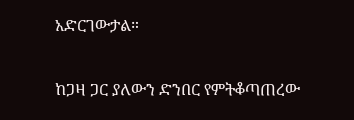አድርገውታል።

ከጋዛ ጋር ያለውን ድንበር የምትቆጣጠረው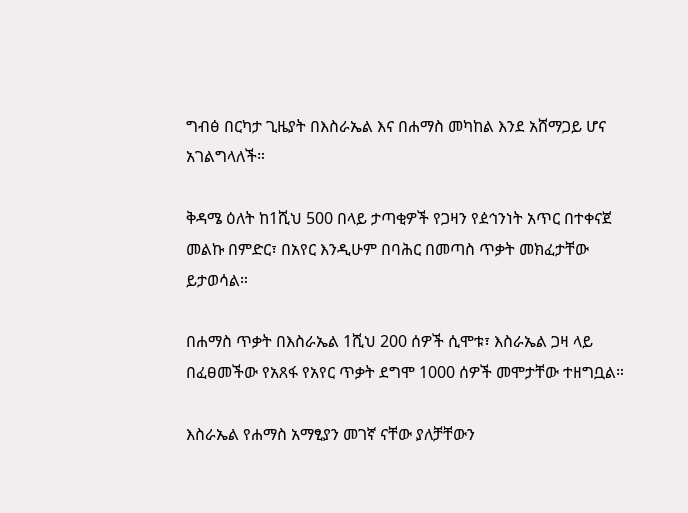ግብፅ በርካታ ጊዜያት በእስራኤል እና በሐማስ መካከል እንደ አሸማጋይ ሆና አገልግላለች።

ቅዳሜ ዕለት ከ1ሺህ 500 በላይ ታጣቂዎች የጋዛን የዸኅንነት አጥር በተቀናጀ መልኩ በምድር፣ በአየር እንዲሁም በባሕር በመጣስ ጥቃት መክፈታቸው ይታወሳል።

በሐማስ ጥቃት በእስራኤል 1ሺህ 200 ሰዎች ሲሞቱ፣ እስራኤል ጋዛ ላይ በፈፀመችው የአጸፋ የአየር ጥቃት ደግሞ 1000 ሰዎች መሞታቸው ተዘግቧል።

እስራኤል የሐማስ አማፂያን መገኛ ናቸው ያለቻቸውን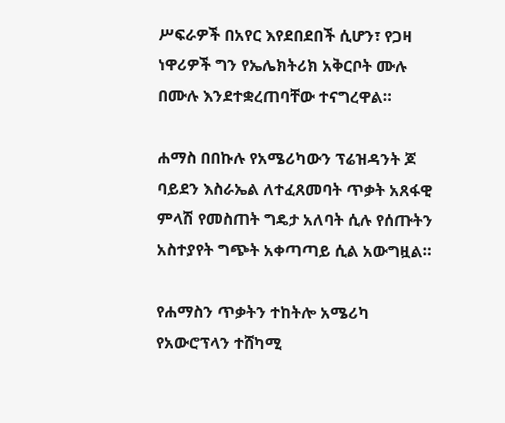ሥፍራዎች በአየር እየደበደበች ሲሆን፣ የጋዛ ነዋሪዎች ግን የኤሌክትሪክ አቅርቦት ሙሉ በሙሉ እንደተቋረጠባቸው ተናግረዋል።

ሐማስ በበኩሉ የአሜሪካውን ፕሬዝዳንት ጆ ባይደን እስራኤል ለተፈጸመባት ጥቃት አጸፋዊ ምላሽ የመስጠት ግዴታ አለባት ሲሉ የሰጡትን አስተያየት ግጭት አቀጣጣይ ሲል አውግዟል።

የሐማስን ጥቃትን ተከትሎ አሜሪካ የአውሮፕላን ተሸካሚ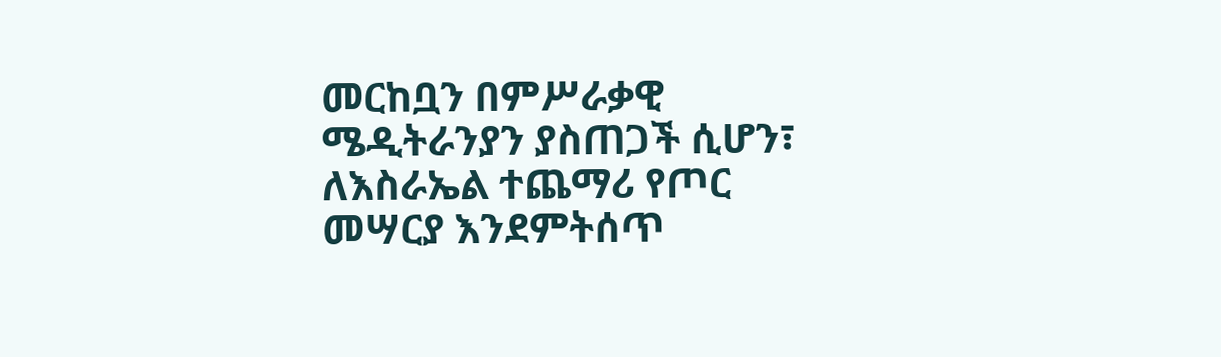መርከቧን በምሥራቃዊ ሜዲትራንያን ያስጠጋች ሲሆን፣ ለእስራኤል ተጨማሪ የጦር መሣርያ እንደምትሰጥ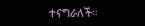ተናግራለች።